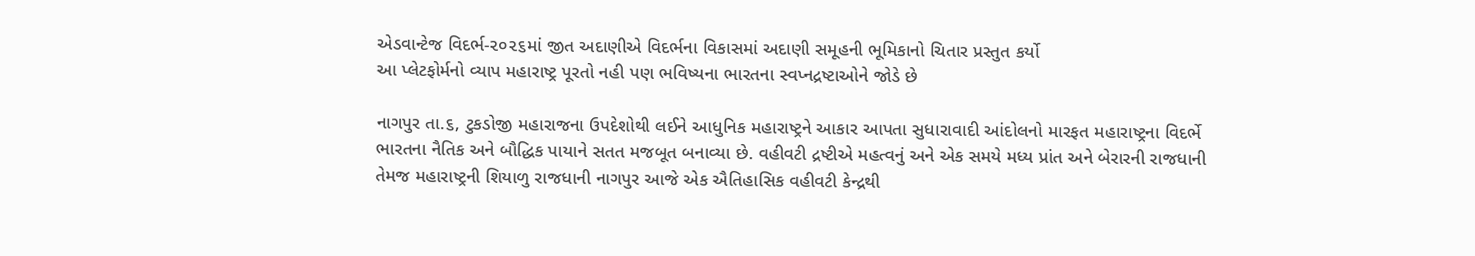એડવાન્ટેજ વિદર્ભ-૨૦૨૬માં જીત અદાણીએ વિદર્ભના વિકાસમાં અદાણી સમૂહની ભૂમિકાનો ચિતાર પ્રસ્તુત કર્યો
આ પ્લેટફોર્મનો વ્યાપ મહારાષ્ટ્ર પૂરતો નહી પણ ભવિષ્યના ભારતના સ્વપ્નદ્રષ્ટાઓને જોડે છે

નાગપુર તા.૬, ટુકડોજી મહારાજના ઉપદેશોથી લઈને આધુનિક મહારાષ્ટ્રને આકાર આપતા સુધારાવાદી આંદોલનો મારફત મહારાષ્ટ્રના વિદર્ભે ભારતના નૈતિક અને બૌદ્ધિક પાયાને સતત મજબૂત બનાવ્યા છે. વહીવટી દ્રષ્ટીએ મહત્વનું અને એક સમયે મધ્ય પ્રાંત અને બેરારની રાજધાની તેમજ મહારાષ્ટ્રની શિયાળુ રાજધાની નાગપુર આજે એક ઐતિહાસિક વહીવટી કેન્દ્રથી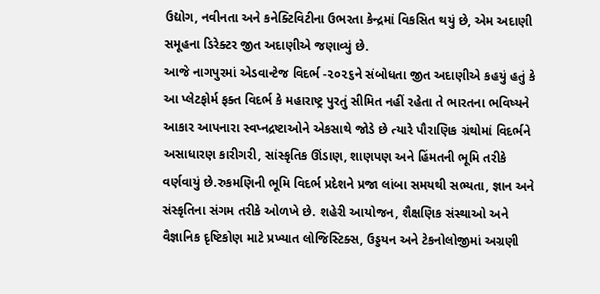ઉદ્યોગ, નવીનતા અને કનેક્ટિવિટીના ઉભરતા કેન્દ્રમાં વિકસિત થયું છે, એમ અદાણી સમૂહના ડિરેક્ટર જીત અદાણીએ જણાવ્યું છે.
આજે નાગપુરમાં એડવાન્ટેજ વિદર્ભ -૨૦૨૬ને સંબોધતા જીત અદાણીએ કહયું હતું કે આ પ્લેટફોર્મ ફક્ત વિદર્ભ કે મહારાષ્ટ્ર પુરતું સીમિત નહીં રહેતા તે ભારતના ભવિષ્યને આકાર આપનારા સ્વપ્નદ્રષ્ટાઓને એકસાથે જોડે છે ત્યારે પૌરાણિક ગ્રંથોમાં વિદર્ભને અસાધારણ કારીગરી, સાંસ્કૃતિક ઊંડાણ, શાણપણ અને હિંમતની ભૂમિ તરીકે વર્ણવાયું છે.રુકમણિની ભૂમિ વિદર્ભ પ્રદેશને પ્રજા લાંબા સમયથી સભ્યતા, જ્ઞાન અને સંસ્કૃતિના સંગમ તરીકે ઓળખે છે. શહેરી આયોજન, શૈક્ષણિક સંસ્થાઓ અને વૈજ્ઞાનિક દૃષ્ટિકોણ માટે પ્રખ્યાત લોજિસ્ટિક્સ, ઉડ્ડયન અને ટેકનોલોજીમાં અગ્રણી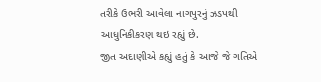તરીકે ઉભરી આવેલા નાગપુરનું ઝડપથી આધુનિકીકરણ થઇ રહ્યું છે.
જીત અદાણીએ કહ્યું હતું કે આજે જે ગતિએ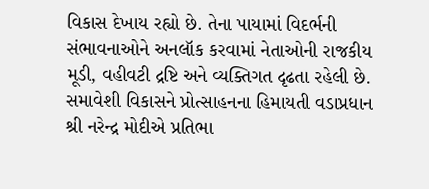વિકાસ દેખાય રહ્યો છે. તેના પાયામાં વિદર્ભની સંભાવનાઓને અનલૉક કરવામાં નેતાઓની રાજકીય મૂડી, વહીવટી દ્રષ્ટિ અને વ્યક્તિગત દૃઢતા રહેલી છે. સમાવેશી વિકાસને પ્રોત્સાહનના હિમાયતી વડાપ્રધાન શ્રી નરેન્દ્ર મોદીએ પ્રતિભા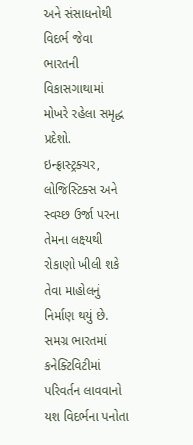અને સંસાધનોથી વિદર્ભ જેવા ભારતની વિકાસગાથામાં મોખરે રહેલા સમૃદ્ધ પ્રદેશો. ઇન્ફ્રાસ્ટ્રક્ચર, લોજિસ્ટિક્સ અને સ્વચ્છ ઉર્જા પરના તેમના લક્ષ્યથી રોકાણો ખીલી શકે તેવા માહોલનું નિર્માણ થયું છે. સમગ્ર ભારતમાં કનેક્ટિવિટીમાં પરિવર્તન લાવવાનો યશ વિદર્ભના પનોતા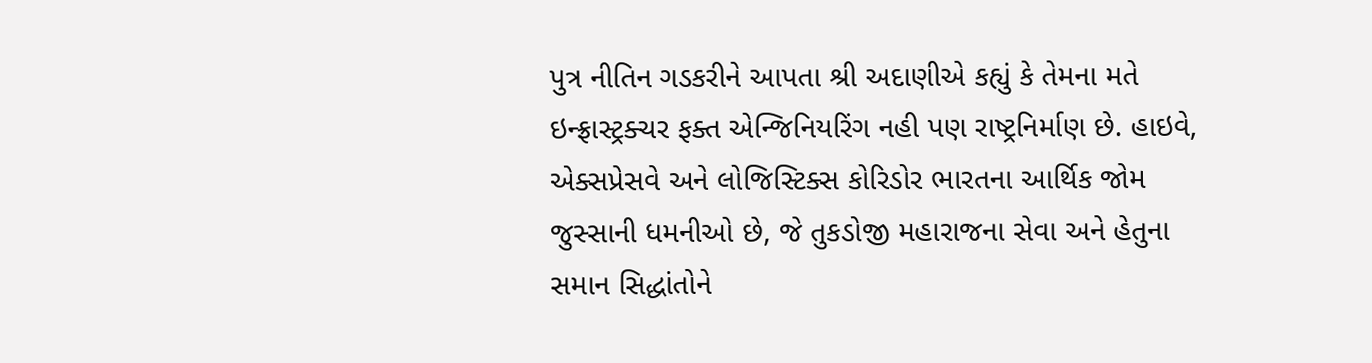પુત્ર નીતિન ગડકરીને આપતા શ્રી અદાણીએ કહ્યું કે તેમના મતે ઇન્ફ્રાસ્ટ્રક્ચર ફક્ત એન્જિનિયરિંગ નહી પણ રાષ્ટ્રનિર્માણ છે. હાઇવે, એક્સપ્રેસવે અને લોજિસ્ટિક્સ કોરિડોર ભારતના આર્થિક જોમ જુસ્સાની ધમનીઓ છે, જે તુકડોજી મહારાજના સેવા અને હેતુના સમાન સિદ્ધાંતોને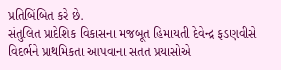પ્રતિબિંબિત કરે છે.
સંતુલિત પ્રાદેશિક વિકાસના મજબૂત હિમાયતી દેવેન્દ્ર ફડણવીસે વિદર્ભને પ્રાથમિકતા આપવાના સતત પ્રયાસોએ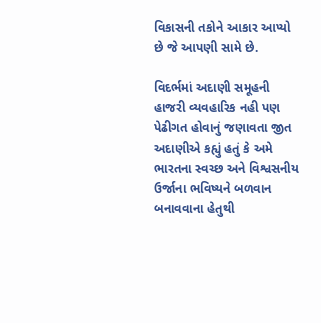વિકાસની તકોને આકાર આપ્યો છે જે આપણી સામે છે.

વિદર્ભમાં અદાણી સમૂહની હાજરી વ્યવહારિક નહી પણ પેઢીગત હોવાનું જણાવતા જીત અદાણીએ કહ્યું હતું કે અમે ભારતના સ્વચ્છ અને વિશ્વસનીય ઉર્જાના ભવિષ્યને બળવાન બનાવવાના હેતુથી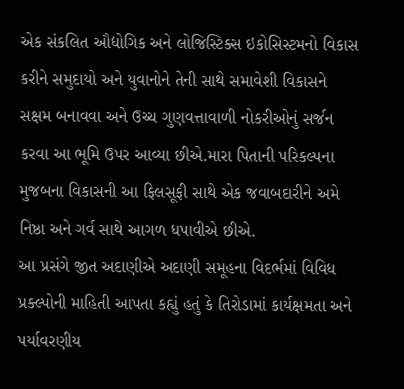એક સંકલિત ઔદ્યોગિક અને લોજિસ્ટિક્સ ઇકોસિસ્ટમનો વિકાસ કરીને સમુદાયો અને યુવાનોને તેની સાથે સમાવેશી વિકાસને સક્ષમ બનાવવા અને ઉચ્ચ ગુણવત્તાવાળી નોકરીઓનું સર્જન કરવા આ ભૂમિ ઉપર આવ્યા છીએ.મારા પિતાની પરિકલ્પના મુજબના વિકાસની આ ફિલસૂફી સાથે એક જવાબદારીને અમે નિષ્ઠા અને ગર્વ સાથે આગળ ધપાવીએ છીએ.
આ પ્રસંગે જીત અદાણીએ અદાણી સમૂહના વિદર્ભમાં વિવિધ પ્રક્લ્પોની માહિતી આપતા કહ્યું હતું કે તિરોડામાં કાર્યક્ષમતા અને પર્યાવરણીય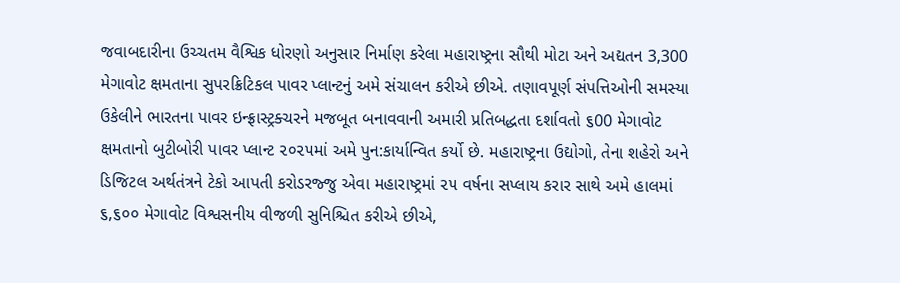જવાબદારીના ઉચ્ચતમ વૈશ્વિક ધોરણો અનુસાર નિર્માણ કરેલા મહારાષ્ટ્રના સૌથી મોટા અને અદ્યતન 3,300 મેગાવોટ ક્ષમતાના સુપરક્રિટિકલ પાવર પ્લાન્ટનું અમે સંચાલન કરીએ છીએ. તણાવપૂર્ણ સંપત્તિઓની સમસ્યા ઉકેલીને ભારતના પાવર ઇન્ફ્રાસ્ટ્રક્ચરને મજબૂત બનાવવાની અમારી પ્રતિબદ્ધતા દર્શાવતો ૬00 મેગાવોટ ક્ષમતાનો બુટીબોરી પાવર પ્લાન્ટ ૨૦૨૫માં અમે પુન:કાર્યાન્વિત કર્યો છે. મહારાષ્ટ્રના ઉદ્યોગો, તેના શહેરો અને ડિજિટલ અર્થતંત્રને ટેકો આપતી કરોડરજ્જુ એવા મહારાષ્ટ્રમાં ૨૫ વર્ષના સપ્લાય કરાર સાથે અમે હાલમાં ૬,૬૦૦ મેગાવોટ વિશ્વસનીય વીજળી સુનિશ્ચિત કરીએ છીએ,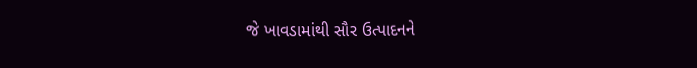જે ખાવડામાંથી સૌર ઉત્પાદનને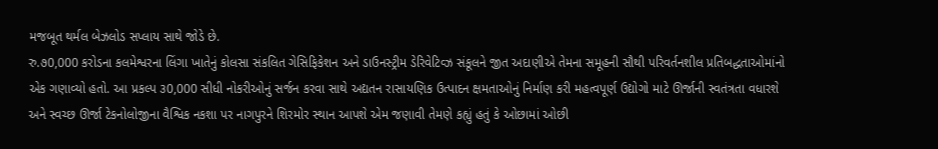મજબૂત થર્મલ બેઝલોડ સપ્લાય સાથે જોડે છે.
રુ.૭0,000 કરોડના કલમેશ્વરના લિંગા ખાતેનું કોલસા સંકલિત ગેસિફિકેશન અને ડાઉનસ્ટ્રીમ ડેરિવેટિવ્ઝ સંકૂલને જીત અદાણીએ તેમના સમૂહની સૌથી પરિવર્તનશીલ પ્રતિબદ્ધતાઓમાંનો એક ગણાવ્યો હતો. આ પ્રકલ્પ ૩0,000 સીધી નોકરીઓનું સર્જન કરવા સાથે અદ્યતન રાસાયણિક ઉત્પાદન ક્ષમતાઓનું નિર્માણ કરી મહત્વપૂર્ણ ઉદ્યોગો માટે ઊર્જાની સ્વતંત્રતા વધારશે અને સ્વચ્છ ઊર્જા ટેકનોલોજીના વૈશ્વિક નકશા પર નાગપુરને શિરમોર સ્થાન આપશે એમ જણાવી તેમણે કહ્યું હતું કે ઓછામાં ઓછી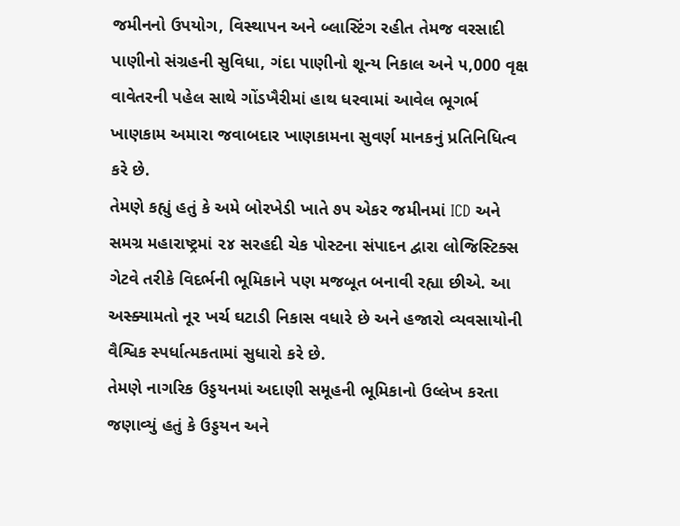જમીનનો ઉપયોગ, વિસ્થાપન અને બ્લાસ્ટિંગ રહીત તેમજ વરસાદી પાણીનો સંગ્રહની સુવિધા, ગંદા પાણીનો શૂન્ય નિકાલ અને ૫,000 વૃક્ષ વાવેતરની પહેલ સાથે ગોંડખૈરીમાં હાથ ધરવામાં આવેલ ભૂગર્ભ ખાણકામ અમારા જવાબદાર ખાણકામના સુવર્ણ માનકનું પ્રતિનિધિત્વ કરે છે.
તેમણે કહ્યું હતું કે અમે બોરખેડી ખાતે ૭૫ એકર જમીનમાં ICD અને સમગ્ર મહારાષ્ટ્રમાં ૨૪ સરહદી ચેક પોસ્ટના સંપાદન દ્વારા લોજિસ્ટિક્સ ગેટવે તરીકે વિદર્ભની ભૂમિકાને પણ મજબૂત બનાવી રહ્યા છીએ. આ અસ્ક્યામતો નૂર ખર્ચ ઘટાડી નિકાસ વધારે છે અને હજારો વ્યવસાયોની વૈશ્વિક સ્પર્ધાત્મકતામાં સુધારો કરે છે.
તેમણે નાગરિક ઉડ્ડયનમાં અદાણી સમૂહની ભૂમિકાનો ઉલ્લેખ કરતા જણાવ્યું હતું કે ઉડ્ડયન અને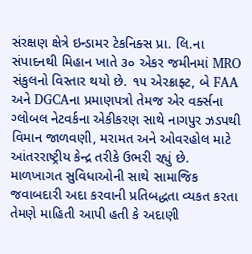સંરક્ષણ ક્ષેત્રે ઇન્ડામર ટેકનિક્સ પ્રા. લિ.ના સંપાદનથી મિહાન ખાતે ૩૦ એકર જમીનમાં MRO સંકુલનો વિસ્તાર થયો છે. ૧૫ એરક્રાફ્ટ, બે FAA અને DGCAના પ્રમાણપત્રો તેમજ એર વર્ક્સના ગ્લોબલ નેટવર્કના એકીકરણ સાથે નાગપુર ઝડપથી વિમાન જાળવણી, મરામત અને ઓવરહોલ માટે આંતરરાષ્ટ્રીય કેન્દ્ર તરીકે ઉભરી રહ્યું છે.
માળખાગત સુવિધાઓની સાથે સામાજિક જવાબદારી અદા કરવાની પ્રતિબદ્ધતા વ્યકત કરતા તેમણે માહિતી આપી હતી કે અદાણી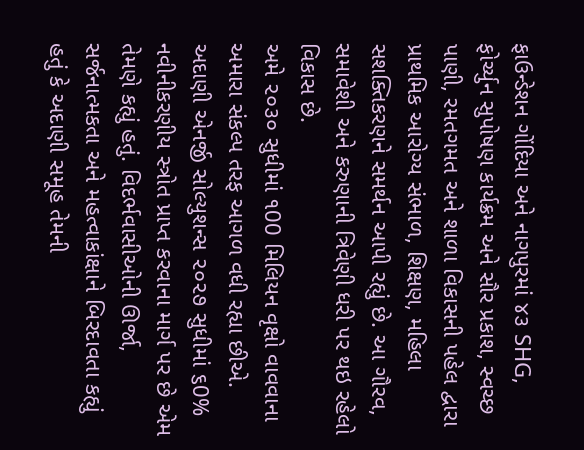ફાઉન્ડેશન ગોંદિયા અને નાગપુરમાં ૪૩ SHG, ફોર્ચ્યુન સુપોષણ કાર્યક્રમ અને સૌર પ્રકાશ, સ્વચ્છ પાણી, રમતગમત અને શાળા વિકાસની પહેલ દ્વારા પ્રાથમિક આરોગ્ય સંભાળ, શિક્ષણ, મહિલા સશક્તિકરણને સમર્થન આપી રહ્યું છે. આ ગૌરવ, સમાવેશી અને કરુણાની ત્રિવેણી ધરી પર થઇ રહેલો વિકાસ છે.
અમે ૨૦૩૦ સુધીમાં ૧00 મિલિયન વૃક્ષો વાવવાના અમારા સંકલ્પ તરફ આગળ વધી રહ્યા છીએ. અદાણી એનર્જી સોલ્યુશન્સ ૨૦૨૭ સુધીમાં ૬0% નવીનીકરણીય સ્ત્રોત પ્રાપ્ત કરવાના માર્ગ પર છે એમ તેમણે કહ્યું હતું. વિદર્ભવાસીઓની ઊર્જા, સર્જનાત્મકતા અને મહત્વાકાંક્ષાને બિરદાવતા કહ્યું હતું કે અદાણી સમૂહ તેમની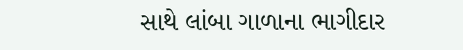સાથે લાંબા ગાળાના ભાગીદાર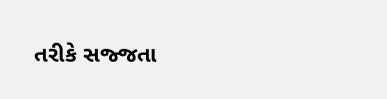તરીકે સજ્જતા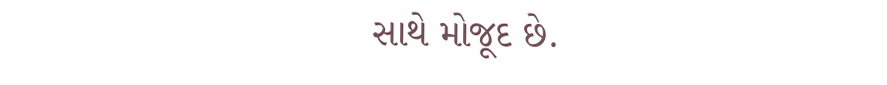સાથે મોજૂદ છે.